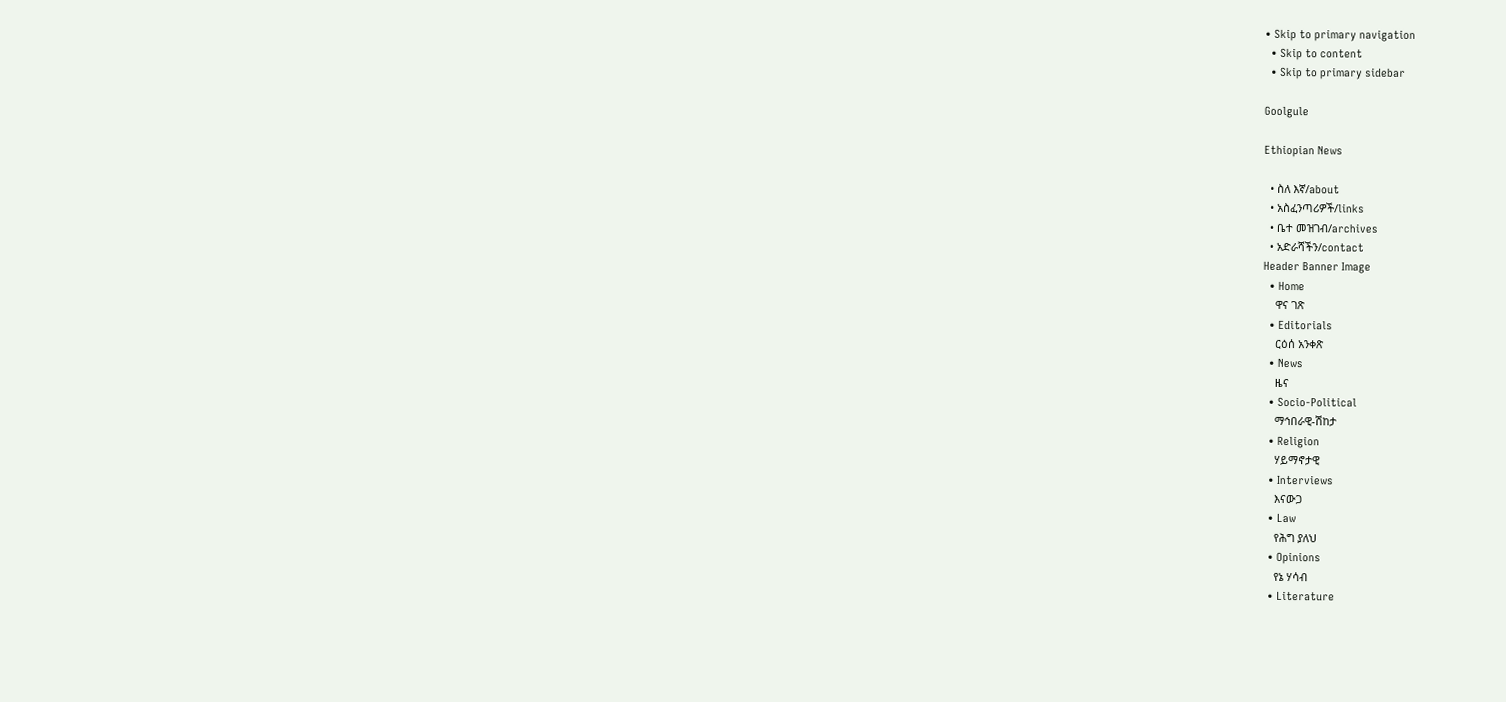• Skip to primary navigation
  • Skip to content
  • Skip to primary sidebar

Goolgule

Ethiopian News

  • ስለ እኛ/about
  • አስፈንጣሪዎች/links
  • ቤተ መዝገብ/archives
  • አድራሻችን/contact
Header Banner Image
  • Home
    ዋና ገጽ
  • Editorials
    ርዕሰ አንቀጽ
  • News
    ዜና
  • Socio-Political
    ማኅበራዊ-ሽከታ
  • Religion
    ሃይማኖታዊ
  • Interviews
    እናውጋ
  • Law
    የሕግ ያለህ
  • Opinions
    የኔ ሃሳብ
  • Literature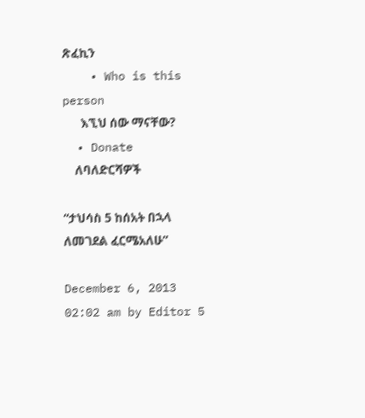ጽፈኪን
    • Who is this person
      እኚህ ሰው ማናቸው?
  • Donate
    ለባለድርሻዎች

“ታህሳስ 5 ከሰአት በኋላ ለመገደል ፈርሜአለሁ”

December 6, 2013 02:02 am by Editor 5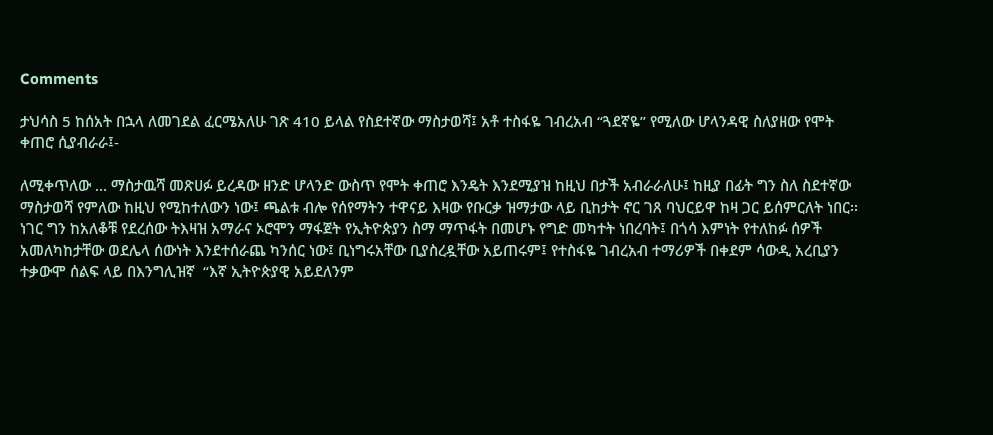Comments

ታህሳስ 5 ከሰአት በኋላ ለመገደል ፈርሜአለሁ ገጽ 410 ይላል የስደተኛው ማስታወሻ፤ አቶ ተስፋዬ ገብረአብ “ጓደኛዬ” የሚለው ሆላንዳዊ ስለያዘው የሞት ቀጠሮ ሲያብራራ፤-

ለሚቀጥለው … ማስታዉሻ መጽሀፉ ይረዳው ዘንድ ሆላንድ ውስጥ የሞት ቀጠሮ እንዴት እንደሚያዝ ከዚህ በታች አብራራለሁ፤ ከዚያ በፊት ግን ስለ ስደተኛው ማስታወሻ የምለው ከዚህ የሚከተለውን ነው፤ ጫልቱ ብሎ የሰየማትን ተዋናይ እዛው የቡርቃ ዝማታው ላይ ቢከታት ኖር ገጸ ባህርይዋ ከዛ ጋር ይሰምርለት ነበር፡፡ ነገር ግን ከአለቆቹ የደረሰው ትእዛዝ አማራና ኦሮሞን ማፋጀት የኢትዮጵያን ስማ ማጥፋት በመሆኑ የግድ መካተት ነበረባት፤ በጎሳ እምነት የተለከፉ ሰዎች አመለካከታቸው ወደሌላ ሰውነት እንደተሰራጨ ካንሰር ነው፤ ቢነግሩአቸው ቢያስረዷቸው አይጠሩም፤ የተስፋዬ ገብረአብ ተማሪዎች በቀደም ሳውዲ አረቢያን ተቃውሞ ሰልፍ ላይ በእንግሊዝኛ  “እኛ ኢትዮጵያዊ አይደለንም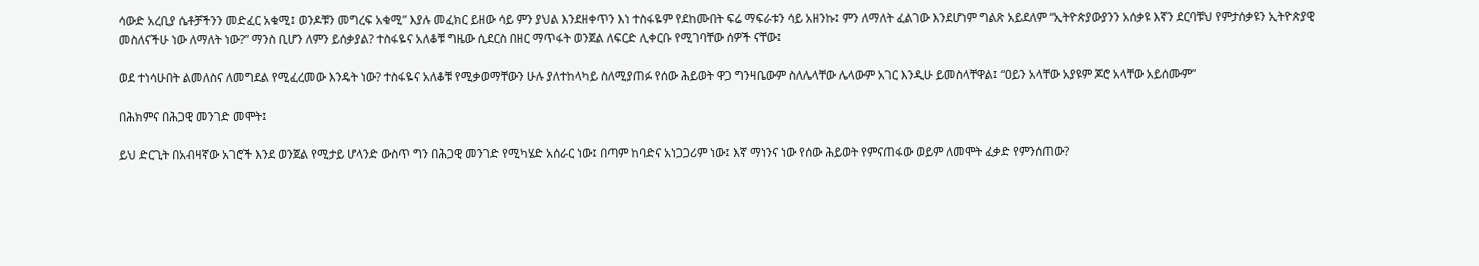ሳውድ አረቢያ ሴቶቻችንን መድፈር አቁሚ፤ ወንዶቹን መግረፍ አቁሚ” እያሉ መፈክር ይዘው ሳይ ምን ያህል እንደዘቀጥን እነ ተስፋዬም የደከሙበት ፍሬ ማፍራቱን ሳይ አዘንኩ፤ ምን ለማለት ፈልገው እንደሆነም ግልጽ አይደለም “ኢትዮጵያውያንን አሰቃዩ እኛን ደርባቹህ የምታሰቃዩን ኢትዮጵያዊ መስለናችሁ ነው ለማለት ነው?” ማንስ ቢሆን ለምን ይሰቃያል? ተስፋዬና አለቆቹ ግዜው ሲደርስ በዘር ማጥፋት ወንጀል ለፍርድ ሊቀርቡ የሚገባቸው ሰዎች ናቸው፤

ወደ ተነሳሁበት ልመለስና ለመግደል የሚፈረመው እንዴት ነው? ተስፋዬና አለቆቹ የሚቃወማቸውን ሁሉ ያለተከላካይ ስለሚያጠፉ የሰው ሕይወት ዋጋ ግንዛቤውም ስለሌላቸው ሌላውም አገር እንዲሁ ይመስላቸዋል፤ “ዐይን አላቸው አያዩም ጆሮ አላቸው አይሰሙም”

በሕክምና በሕጋዊ መንገድ መሞት፤

ይህ ድርጊት በአብዛኛው አገሮች እንደ ወንጀል የሚታይ ሆላንድ ውስጥ ግን በሕጋዊ መንገድ የሚካሄድ አሰራር ነው፤ በጣም ከባድና አነጋጋሪም ነው፤ እኛ ማነንና ነው የሰው ሕይወት የምናጠፋው ወይም ለመሞት ፈቃድ የምንሰጠው?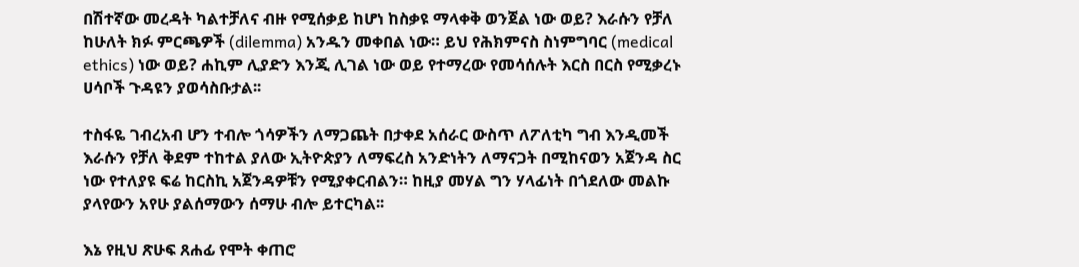በሽተኛው መረዳት ካልተቻለና ብዙ የሚሰቃይ ከሆነ ከስቃዩ ማላቀቅ ወንጀል ነው ወይ? እራሱን የቻለ ከሁለት ክፉ ምርጫዎች (dilemma) አንዱን መቀበል ነው። ይህ የሕክምናስ ስነምግባር (medical ethics) ነው ወይ? ሐኪም ሊያድን እንጂ ሊገል ነው ወይ የተማረው የመሳሰሉት እርስ በርስ የሚቃረኑ ሀሳቦች ጉዳዩን ያወሳስቡታል፡፡

ተስፋዬ ገብረአብ ሆን ተብሎ ጎሳዎችን ለማጋጨት በታቀደ አሰራር ውስጥ ለፖለቲካ ግብ እንዲመች እራሱን የቻለ ቅደም ተከተል ያለው ኢትዮጵያን ለማፍረስ አንድነትን ለማናጋት በሚከናወን አጀንዳ ስር ነው የተለያዩ ፍሬ ከርስኪ አጀንዳዎቹን የሚያቀርብልን። ከዚያ መሃል ግን ሃላፊነት በጎደለው መልኩ ያላየውን አየሁ ያልሰማውን ሰማሁ ብሎ ይተርካል፡፡

እኔ የዚህ ጽሁፍ ጸሐፊ የሞት ቀጠሮ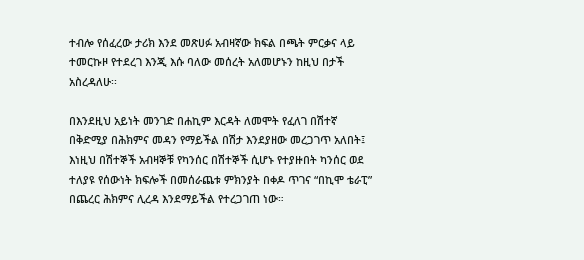ተብሎ የሰፈረው ታሪክ እንደ መጽሀፉ አብዛኛው ክፍል በጫት ምርቃና ላይ ተመርኩዞ የተደረገ እንጂ እሱ ባለው መሰረት አለመሆኑን ከዚህ በታች አስረዳለሁ፡፡

በእንደዚህ አይነት መንገድ በሐኪም እርዳት ለመሞት የፈለገ በሽተኛ በቅድሚያ በሕክምና መዳን የማይችል በሽታ እንደያዘው መረጋገጥ አለበት፤ እነዚህ በሽተኞች አብዛኞቹ የካንሰር በሽተኞች ሲሆኑ የተያዙበት ካንሰር ወደ ተለያዩ የሰውነት ክፍሎች በመሰራጨቱ ምክንያት በቀዶ ጥገና “በኪሞ ቴራፒ” በጨረር ሕክምና ሊረዳ እንደማይችል የተረጋገጠ ነው።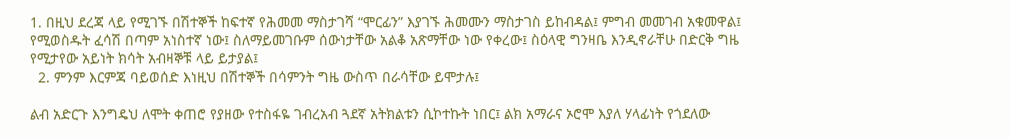1. በዚህ ደረጃ ላይ የሚገኙ በሽተኞች ከፍተኛ የሕመመ ማስታገሻ “ሞርፊን” እያገኙ ሕመሙን ማስታገስ ይከብዳል፤ ምግብ መመገብ አቁመዋል፤ የሚወስዱት ፈሳሽ በጣም አነስተኛ ነው፤ ስለማይመገቡም ሰውነታቸው አልቆ አጽማቸው ነው የቀረው፤ ስዕላዊ ግንዛቤ እንዲኖራቸሁ በድርቅ ግዜ የሚታየው አይነት ክሳት አብዛኞቹ ላይ ይታያል፤
  2. ምንም እርምጃ ባይወሰድ እነዚህ በሽተኞች በሳምንት ግዜ ውስጥ በራሳቸው ይሞታሉ፤

ልብ አድርጉ እንግዴህ ለሞት ቀጠሮ የያዘው የተስፋዬ ገብረአብ ጓደኛ አትክልቱን ሲኮተኩት ነበር፤ ልክ አማራና ኦሮሞ እያለ ሃላፊነት የጎደለው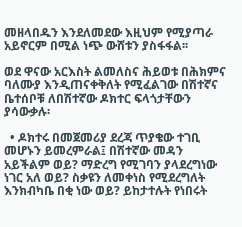መዘላበዱን እንደለመደው እዚህም የሚያጣራ አይኖርም በሚል ነጭ ውሸቱን ያስፋፋል፡፡

ወደ ዋናው አርእስት ልመለስና ሕይወቱ በሕክምና ባለሙያ እንዲጠናቀቅለት የሚፈልገው በሽተኛና ቤተሰቦቹ ለበሽተኛው ዶክተር ፍላጎታቸውን ያሳውቃሉ፡

  • ዶክተሩ በመጀመሪያ ደረጃ ጥያቄው ተገቢ መሆኑን ይመረምራል፤ በሽተኛው መዳን አይችልም ወይ? ማድረግ የሚገባን ያላደረግነው ነገር አለ ወይ? ስቃዩን ለመቀነስ የሚደረግለት እንክብካቤ በቂ ነው ወይ? ይከታተሉት የነበሩት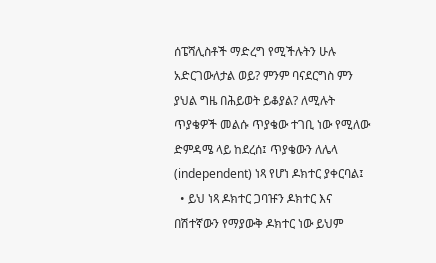ሰፔሻሊስቶች ማድረግ የሚችሉትን ሁሉ አድርገውለታል ወይ? ምንም ባናደርግስ ምን ያህል ግዜ በሕይወት ይቆያል? ለሚሉት ጥያቄዎች መልሱ ጥያቄው ተገቢ ነው የሚለው ድምዳሜ ላይ ከደረሰ፤ ጥያቄውን ለሌላ (independent) ነጻ የሆነ ዶክተር ያቀርባል፤
  • ይህ ነጻ ዶክተር ጋባዡን ዶክተር እና በሽተኛውን የማያውቅ ዶክተር ነው ይህም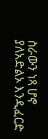ስራውን ነጻ ሆኖ ያለአድልኦ እንዲፈርድ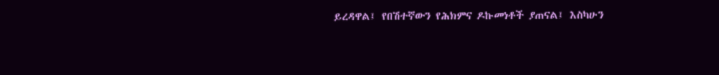ይረዳዋል፤ የበሽተኛውን የሕክምና ዶኩመነቶች ያጠናል፤ እስካሁን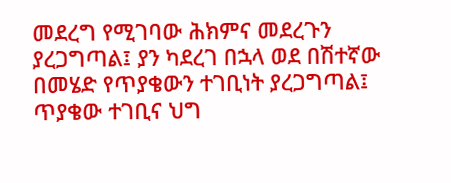መደረግ የሚገባው ሕክምና መደረጉን ያረጋግጣል፤ ያን ካደረገ በኋላ ወደ በሽተኛው በመሄድ የጥያቄውን ተገቢነት ያረጋግጣል፤ ጥያቄው ተገቢና ህግ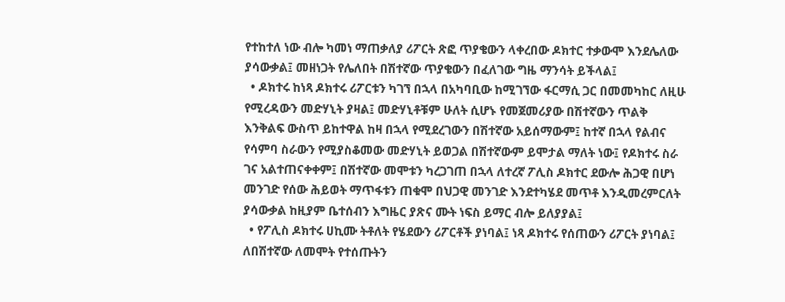የተከተለ ነው ብሎ ካመነ ማጠቃለያ ሪፖርት ጽፎ ጥያቄውን ላቀረበው ዶክተር ተቃውሞ እንደሌለው ያሳውቃል፤ መዘነጋት የሌለበት በሽተኛው ጥያቄውን በፈለገው ግዜ ማንሳት ይችላል፤
  • ዶክተሩ ከነጻ ዶክተሩ ሪፖርቱን ካገኘ በኋላ በአካባቢው ከሚገኘው ፋርማሲ ጋር በመመካከር ለዚሁ የሚረዳውን መድሃኒት ያዛል፤ መድሃኒቶቹም ሁለት ሲሆኑ የመጀመሪያው በሽተኛውን ጥልቅ እንቅልፍ ውስጥ ይከተዋል ከዛ በኋላ የሚደረገውን በሽተኛው አይሰማውም፤ ከተኛ በኋላ የልብና የሳምባ ስራውን የሚያስቆመው መድሃኒት ይወጋል በሽተኛውም ይሞታል ማለት ነው፤ የዶክተሩ ስራ ገና አልተጠናቀቀም፤ በሽተኛው መሞቱን ካረጋገጠ በኋላ ለተረኛ ፖሊስ ዶክተር ደውሎ ሕጋዊ በሆነ መንገድ የሰው ሕይወት ማጥፋቱን ጠቁሞ በህጋዊ መንገድ እንደተካሄደ መጥቶ እንዲመረምርለት ያሳውቃል ከዚያም ቤተሰብን እግዜር ያጽና ሙት ነፍስ ይማር ብሎ ይለያያል፤
  • የፖሊስ ዶክተሩ ሀኪሙ ትቶለት የሄደውን ሪፖርቶች ያነባል፤ ነጻ ዶክተሩ የሰጠውን ሪፖርት ያነባል፤ ለበሽተኛው ለመሞት የተሰጡትን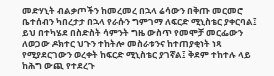መድሃኒት ብልቃጦችን ከመረመረ በኋላ ሬሳውን በቅጡ መርመሮ ቤተሰብን ካበረታታ በኋላ የራሱን ግምገማ ለፍርድ ሚኒስቴር ያቀርባል፤ ይህ በተካሄደ በስድስት ሳምንት ግዜ ውስጥ የመሞቻ መርፌውን ለወጋው ዶክተር ህጉን ተከትሎ መስራቱንና ከተጠያቂነት ነጻ የሚያደርገውን ወረቀት ከፍርድ ሚኒስቴር ያገኛል፤ ቅደም ተከተሉ ላይ ከሕግ ውጪ የተደረጉ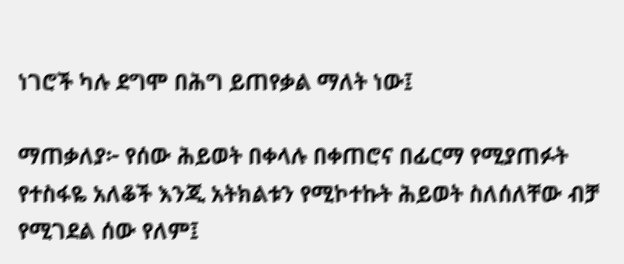ነገሮች ካሉ ደግሞ በሕግ ይጠየቃል ማለት ነው፤

ማጠቃለያ፦ የሰው ሕይወት በቀላሉ በቀጠሮና በፊርማ የሚያጠፉት የተስፋዬ አለቆች እንጂ አትክልቱን የሚኮተኩት ሕይወት ስለሰለቸው ብቻ የሚገደል ሰው የለም፤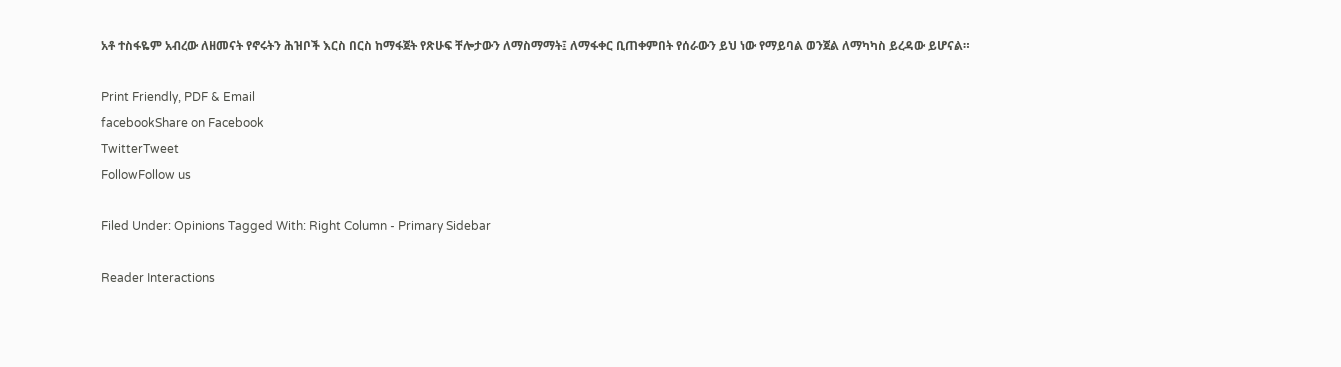አቶ ተስፋዬም አብረው ለዘመናት የኖሩትን ሕዝቦች እርስ በርስ ከማፋጀት የጽሁፍ ቸሎታውን ለማስማማት፤ ለማፋቀር ቢጠቀምበት የሰራውን ይህ ነው የማይባል ወንጀል ለማካካስ ይረዳው ይሆናል።

Print Friendly, PDF & Email
facebookShare on Facebook
TwitterTweet
FollowFollow us

Filed Under: Opinions Tagged With: Right Column - Primary Sidebar

Reader Interactions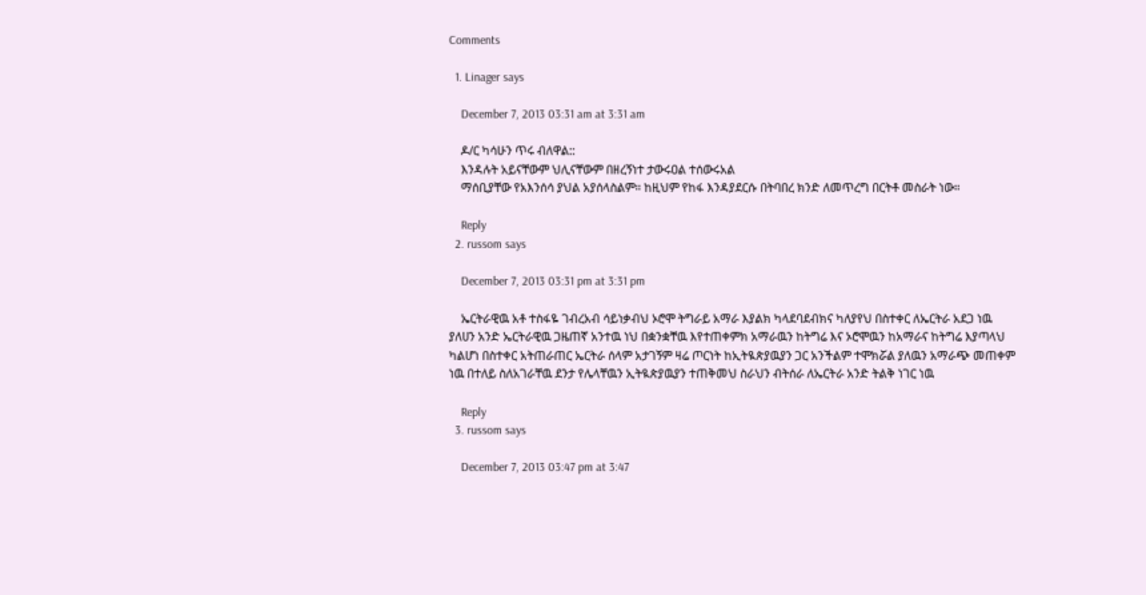Comments

  1. Linager says

    December 7, 2013 03:31 am at 3:31 am

    ዶ/ር ካሳሁን ጥሩ ብለዋል::
    እንዳሉት አይናቸውም ህሊናቸውም በዘረኝነተ ታውሩዐል ተሰውሩአል
    ማሰቢያቸው የአእንሰሳ ያህል አያሰላስልም። ከዚህም የከፋ እንዳያደርሱ በትባበረ ክንድ ለመጥረግ በርትቶ መስራት ነው።

    Reply
  2. russom says

    December 7, 2013 03:31 pm at 3:31 pm

    ኤርትራዊዉ አቶ ተስፋዬ ገብረአብ ሳይነቃብህ ኦሮሞ ትግራይ አማራ እያልክ ካላደባደብክና ካለያየህ በስተቀር ለኤርትራ አደጋ ነዉ ያለሀን አንድ ኤርትራዊዉ ጋዜጠኛ አንተዉ ነህ በቋንቋቸዉ እየተጠቀምክ አማራዉን ከትግሬ እና ኦሮሞዉን ከአማራና ከትግሬ እያጣላህ ካልሆነ በስተቀር አትጠራጠር ኤርትራ ሰላም አታገኝም ዛሬ ጦርነት ከኢትዪጵያዉያን ጋር አንችልም ተሞክሯል ያለዉን አማራጭ መጠቀም ነዉ በተለይ ስለአገራቸዉ ደንታ የሌላቸዉን ኢትዪጵያዉያን ተጠቅመህ ስራህን ብትሰራ ለኤርትራ አንድ ትልቅ ነገር ነዉ

    Reply
  3. russom says

    December 7, 2013 03:47 pm at 3:47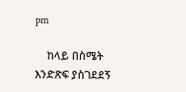pm

    ከላይ በስሜት እንድጽፍ ያስገደደኝ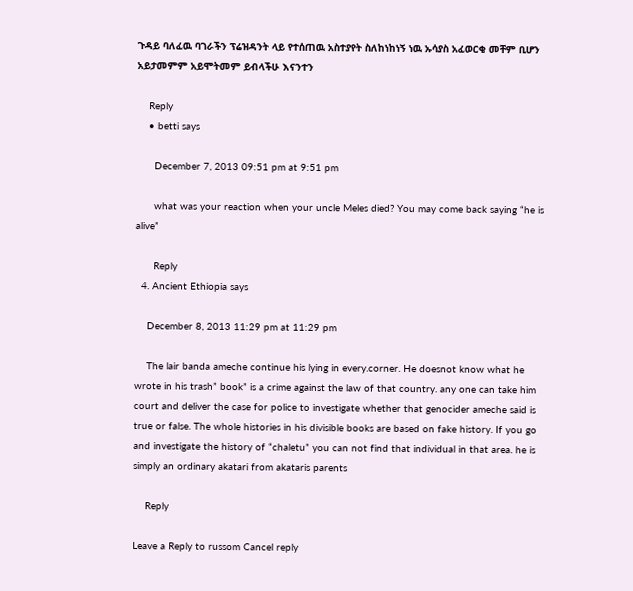ጉዳይ ባለፈዉ ባገራችን ፕሬዝዳንት ላይ የተሰጠዉ አስተያየት ስለከነከነኝ ነዉ ኡሳያስ አፈወርቂ መቸም ቢሆን አይታመምም አይሞትመም ይብላችሁ እናንተን

    Reply
    • betti says

      December 7, 2013 09:51 pm at 9:51 pm

      what was your reaction when your uncle Meles died? You may come back saying “he is alive”

      Reply
  4. Ancient Ethiopia says

    December 8, 2013 11:29 pm at 11:29 pm

    The lair banda ameche continue his lying in every.corner. He doesnot know what he wrote in his trash” book” is a crime against the law of that country. any one can take him court and deliver the case for police to investigate whether that genocider ameche said is true or false. The whole histories in his divisible books are based on fake history. If you go and investigate the history of “chaletu” you can not find that individual in that area. he is simply an ordinary akatari from akataris parents

    Reply

Leave a Reply to russom Cancel reply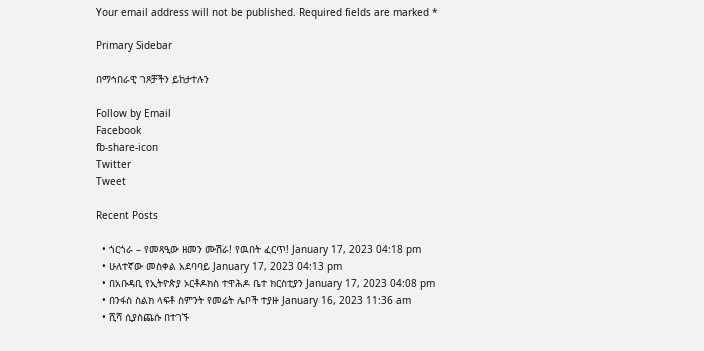Your email address will not be published. Required fields are marked *

Primary Sidebar

በማኅበራዊ ገጾቻችን ይከታተሉን

Follow by Email
Facebook
fb-share-icon
Twitter
Tweet

Recent Posts

  • ጎርጎራ – የመጻዒው ዘመን ሙሽራ! የዉበት ፈርጥ! January 17, 2023 04:18 pm
  • ሁለተኛው መስቀል አደባባይ January 17, 2023 04:13 pm
  • በአቡዳቢ የኢትዮጵያ ኦርቶዶክስ ተዋሕዶ ቤተ ክርስቲያን January 17, 2023 04:08 pm
  • በንፋስ ስልክ ላፍቶ ስምንት የመሬት ሌቦች ተያዙ January 16, 2023 11:36 am
  • ሺሻ ሲያስጨሱ በተገኙ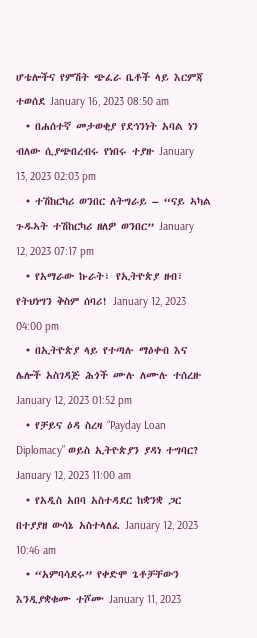ሆቴሎችና የምሽት ጭፈራ ቤቶች ላይ እርምጃ ተወሰደ January 16, 2023 08:50 am
  • በሐሰተኛ መታወቂያ የደኅንነት አባል ነን ብለው ሲያጭበረብሩ የነበሩ ተያዙ January 13, 2023 02:03 pm
  • ተሽከርካሪ ወንበር ለትግራይ – “ናይ ኣካል ጉዱኣት ተሽከርካሪ ዘለዎ ወንበር” January 12, 2023 07:17 pm
  • የአማራው ኩራት፣ የኢትዮጵያ ዘብ፣ የትህነግን ቅስም ሰባሪ! January 12, 2023 04:00 pm
  • በኢትዮጵያ ላይ የተጣሉ ማዕቀብ እና ሌሎች አስገዳጅ ሕጎች ሙሉ ለሙሉ ተሰረዙ January 12, 2023 01:52 pm
  • የቻይና ዕዳ ስረዛ “Payday Loan Diplomacy” ወይስ ኢትዮጵያን ያዳነ ተግባር? January 12, 2023 11:00 am
  • የአዲስ አበባ አስተዳደር ከቋንቋ ጋር በተያያዘ ውሳኔ አስተላለፈ January 12, 2023 10:46 am
  • “አምባሳደሩ” የቀድሞ ጌቶቻቸውን እንዲያቋቁሙ ተሾሙ January 11, 2023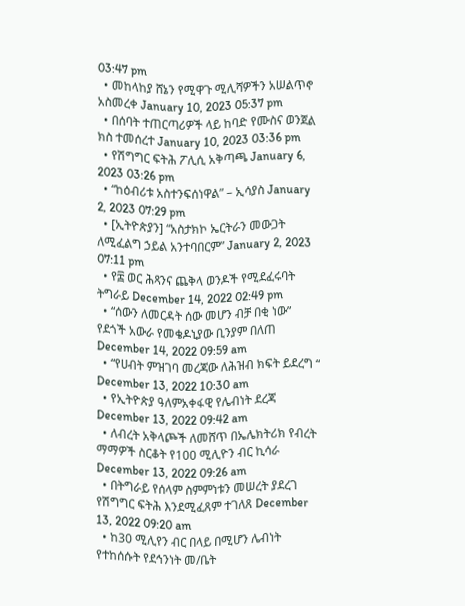03:47 pm
  • መከላከያ ሸኔን የሚዋጉ ሚሊሻዎችን አሠልጥኖ አስመረቀ January 10, 2023 05:37 pm
  • በሰባት ተጠርጣሪዎች ላይ ከባድ የሙስና ወንጀል ክስ ተመሰረተ January 10, 2023 03:36 pm
  • የሽግግር ፍትሕ ፖሊሲ አቅጣጫ January 6, 2023 03:26 pm
  • “ከዕብሪቱ አስተንፍሰነዋል” – ኢሳያስ January 2, 2023 07:29 pm
  • [ኢትዮጵያን] “አስታክኮ ኤርትራን መውጋት ለሚፈልግ ኃይል አንተባበርም” January 2, 2023 07:11 pm
  • የ፰ ወር ሕጻንና ጨቅላ ወንዶች የሚደፈሩባት ትግራይ December 14, 2022 02:49 pm
  • “ሰውን ለመርዳት ሰው መሆን ብቻ በቂ ነው” የደጎች አውራ የመቄዶኒያው ቢንያም በለጠ December 14, 2022 09:59 am
  • “የሀብት ምዝገባ መረጃው ለሕዝብ ክፍት ይደረግ “ December 13, 2022 10:30 am
  • የኢትዮጵያ ዓለምአቀፋዊ የሌብነት ደረጃ December 13, 2022 09:42 am
  • ለብረት አቅላጮች ለመሸጥ በኤሌክትሪክ የብረት ማማዎች ስርቆት የ100 ሚሊዮን ብር ኪሳራ December 13, 2022 09:26 am
  • በትግራይ የሰላም ስምምነቱን መሠረት ያደረገ የሽግግር ፍትሕ እንደሚፈጸም ተገለጸ December 13, 2022 09:20 am
  • ከ30 ሚሊየን ብር በላይ በሚሆን ሌብነት የተከሰሱት የደኅንነት መ/ቤት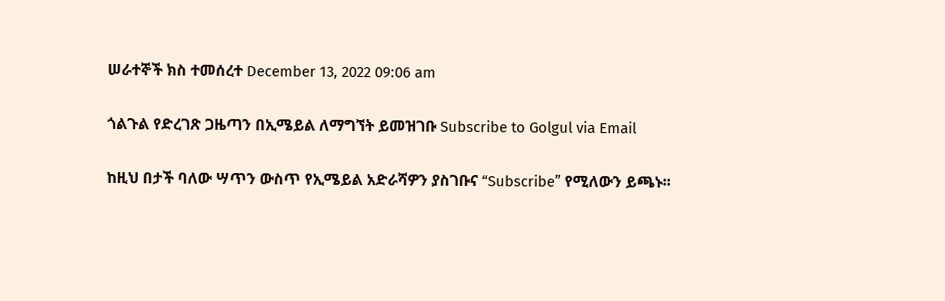ሠራተኞች ክስ ተመሰረተ December 13, 2022 09:06 am

ጎልጉል የድረገጽ ጋዜጣን በኢሜይል ለማግኘት ይመዝገቡ Subscribe to Golgul via Email

ከዚህ በታች ባለው ሣጥን ውስጥ የኢሜይል አድራሻዎን ያስገቡና “Subscribe” የሚለውን ይጫኑ፡፡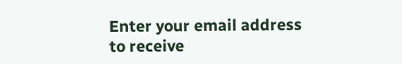Enter your email address to receive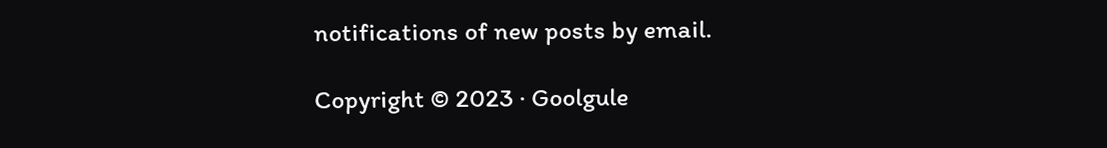notifications of new posts by email.

Copyright © 2023 · Goolgule